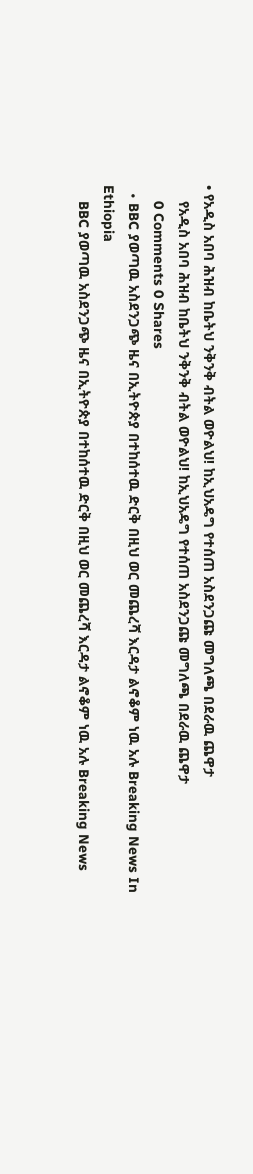• የአዲስ አበባ ሕዝብ ከቤትህ ንቅንቅ ብትል ወዮልህ! ከኢህአዴግ የተሰጠ አስደንጋጩ መግለጫ በደራዉ ጨዋታ
    የአዲስ አበባ ሕዝብ ከቤትህ ንቅንቅ ብትል ወዮልህ! ከኢህአዴግ የተሰጠ አስደንጋጩ መግለጫ በደራዉ ጨዋታ
    0 Comments 0 Shares
  • BBC ያወጣዉ አስደንጋጭ ዜና በኢትዮጵያ በተከሰተዉ ድርቅ በዚህ ወር መጨረሻ እርዳታ ልኖቆም ነዉ አሉ Breaking News In Ethiopia
    BBC ያወጣዉ አስደንጋጭ ዜና በኢትዮጵያ በተከሰተዉ ድርቅ በዚህ ወር መጨረሻ እርዳታ ልኖቆም ነዉ አሉ Breaking News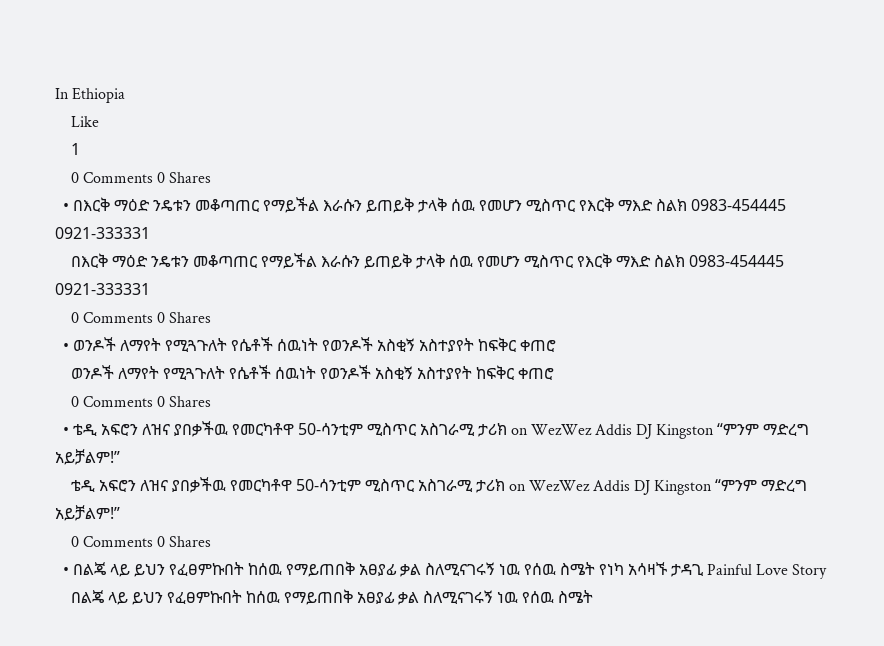In Ethiopia
    Like
    1
    0 Comments 0 Shares
  • በእርቅ ማዕድ ንዴቱን መቆጣጠር የማይችል እራሱን ይጠይቅ ታላቅ ሰዉ የመሆን ሚስጥር የእርቅ ማእድ ስልክ 0983-454445 0921-333331
    በእርቅ ማዕድ ንዴቱን መቆጣጠር የማይችል እራሱን ይጠይቅ ታላቅ ሰዉ የመሆን ሚስጥር የእርቅ ማእድ ስልክ 0983-454445 0921-333331
    0 Comments 0 Shares
  • ወንዶች ለማየት የሚጓጉለት የሴቶች ሰዉነት የወንዶች አስቂኝ አስተያየት ከፍቅር ቀጠሮ
    ወንዶች ለማየት የሚጓጉለት የሴቶች ሰዉነት የወንዶች አስቂኝ አስተያየት ከፍቅር ቀጠሮ
    0 Comments 0 Shares
  • ቴዲ አፍሮን ለዝና ያበቃችዉ የመርካቶዋ 50-ሳንቲም ሚስጥር አስገራሚ ታሪክ on WezWez Addis DJ Kingston “ምንም ማድረግ አይቻልም!”
    ቴዲ አፍሮን ለዝና ያበቃችዉ የመርካቶዋ 50-ሳንቲም ሚስጥር አስገራሚ ታሪክ on WezWez Addis DJ Kingston “ምንም ማድረግ አይቻልም!”
    0 Comments 0 Shares
  • በልጄ ላይ ይህን የፈፀምኩበት ከሰዉ የማይጠበቅ አፀያፊ ቃል ስለሚናገሩኝ ነዉ የሰዉ ስሜት የነካ አሳዛኙ ታዳጊ Painful Love Story
    በልጄ ላይ ይህን የፈፀምኩበት ከሰዉ የማይጠበቅ አፀያፊ ቃል ስለሚናገሩኝ ነዉ የሰዉ ስሜት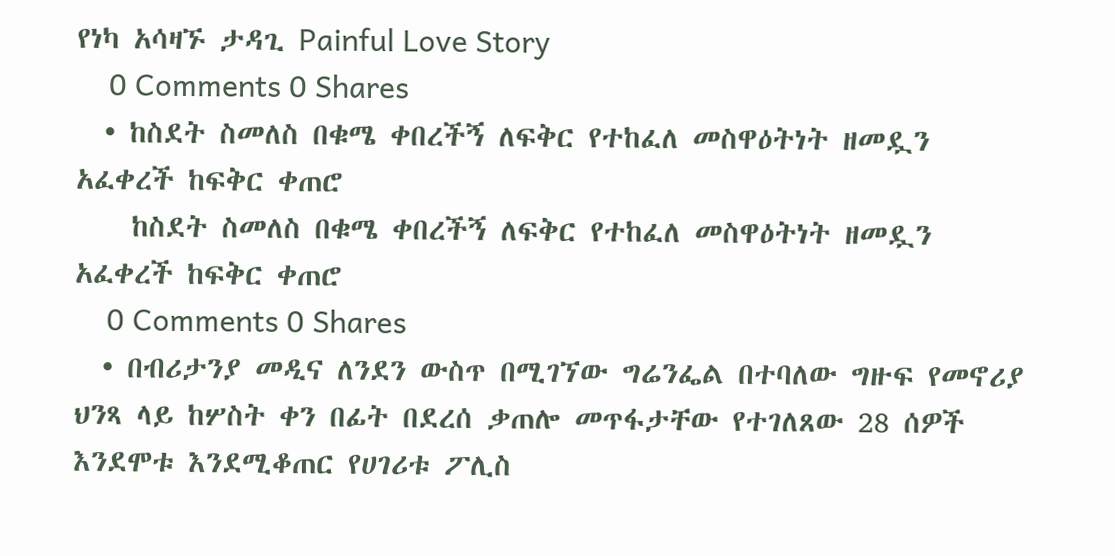የነካ አሳዛኙ ታዳጊ Painful Love Story
    0 Comments 0 Shares
  • ከስደት ስመለስ በቁሜ ቀበረችኝ ለፍቅር የተከፈለ መስዋዕትነት ዘመዷን አፈቀረች ከፍቅር ቀጠሮ
    ከስደት ስመለስ በቁሜ ቀበረችኝ ለፍቅር የተከፈለ መስዋዕትነት ዘመዷን አፈቀረች ከፍቅር ቀጠሮ
    0 Comments 0 Shares
  • በብሪታንያ መዲና ለንደን ውስጥ በሚገኘው ግሬንፌል በተባለው ግዙፍ የመኖሪያ ህንጻ ላይ ከሦስት ቀን በፊት በደረሰ ቃጠሎ መጥፋታቸው የተገለጸው 28 ሰዎች እንደሞቱ እንደሚቆጠር የሀገሪቱ ፖሊስ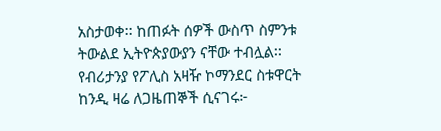አስታወቀ፡፡ ከጠፉት ሰዎች ውስጥ ስምንቱ ትውልደ ኢትዮጵያውያን ናቸው ተብሏል፡፡ የብሪታንያ የፖሊስ አዛዥ ኮማንደር ስቱዋርት ከንዲ ዛሬ ለጋዜጠኞች ሲናገሩ፦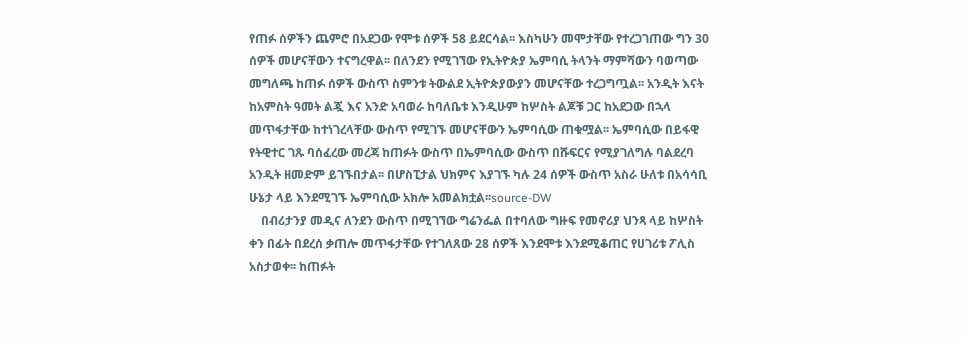የጠፉ ሰዎችን ጨምሮ በአደጋው የሞቱ ሰዎች 58 ይደርሳል፡፡ እስካሁን መሞታቸው የተረጋገጠው ግን 30 ሰዎች መሆናቸውን ተናግረዋል፡፡ በለንደን የሚገኘው የኢትዮጵያ ኤምባሲ ትላንት ማምሻውን ባወጣው መግለጫ ከጠፉ ሰዎች ውስጥ ስምንቱ ትውልደ ኢትዮጵያውያን መሆናቸው ተረጋግጧል፡፡ አንዲት እናት ከአምስት ዓመት ልጇ እና አንድ አባወራ ከባለቤቱ እንዲሁም ከሦስት ልጆቹ ጋር ከአደጋው በኋላ መጥፋታቸው ከተነገረላቸው ውስጥ የሚገኙ መሆናቸውን ኤምባሲው ጠቁሟል፡፡ ኤምባሲው በይፋዊ የትዊተር ገጹ ባሰፈረው መረጃ ከጠፉት ውስጥ በኤምባሲው ውስጥ በሹፍርና የሚያገለግሉ ባልደረባ አንዲት ዘመድም ይገኙበታል፡፡ በሆስፒታል ህክምና እያገኙ ካሉ 24 ሰዎች ውስጥ አስራ ሁለቱ በአሳሳቢ ሁኔታ ላይ እንደሚገኙ ኤምባሲው አክሎ አመልክቷል፡፡source-DW
    በብሪታንያ መዲና ለንደን ውስጥ በሚገኘው ግሬንፌል በተባለው ግዙፍ የመኖሪያ ህንጻ ላይ ከሦስት ቀን በፊት በደረሰ ቃጠሎ መጥፋታቸው የተገለጸው 28 ሰዎች እንደሞቱ እንደሚቆጠር የሀገሪቱ ፖሊስ አስታወቀ፡፡ ከጠፉት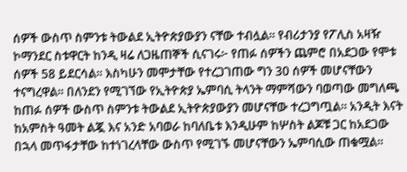ሰዎች ውስጥ ስምንቱ ትውልደ ኢትዮጵያውያን ናቸው ተብሏል፡፡ የብሪታንያ የፖሊስ አዛዥ ኮማንደር ስቱዋርት ከንዲ ዛሬ ለጋዜጠኞች ሲናገሩ፦ የጠፉ ሰዎችን ጨምሮ በአደጋው የሞቱ ሰዎች 58 ይደርሳል፡፡ እስካሁን መሞታቸው የተረጋገጠው ግን 30 ሰዎች መሆናቸውን ተናግረዋል፡፡ በለንደን የሚገኘው የኢትዮጵያ ኤምባሲ ትላንት ማምሻውን ባወጣው መግለጫ ከጠፉ ሰዎች ውስጥ ስምንቱ ትውልደ ኢትዮጵያውያን መሆናቸው ተረጋግጧል፡፡ አንዲት እናት ከአምስት ዓመት ልጇ እና አንድ አባወራ ከባለቤቱ እንዲሁም ከሦስት ልጆቹ ጋር ከአደጋው በኋላ መጥፋታቸው ከተነገረላቸው ውስጥ የሚገኙ መሆናቸውን ኤምባሲው ጠቁሟል፡፡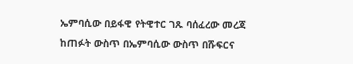ኤምባሲው በይፋዊ የትዊተር ገጹ ባሰፈረው መረጃ ከጠፉት ውስጥ በኤምባሲው ውስጥ በሹፍርና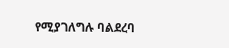የሚያገለግሉ ባልደረባ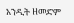አንዲት ዘመድም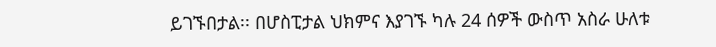ይገኙበታል፡፡ በሆስፒታል ህክምና እያገኙ ካሉ 24 ሰዎች ውስጥ አስራ ሁለቱ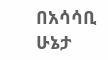በአሳሳቢ ሁኔታ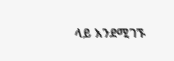ላይ እንደሚገኙ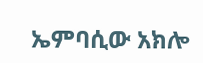ኤምባሲው አክሎ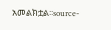አመልክቷል፡፡source-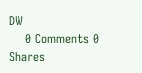DW
    0 Comments 0 Shares